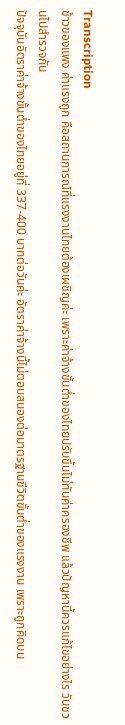Transcription
ข้าวของแพง ค่าแรงถูก คือสถานการณ์ที่แรงงานไทยต้องเผชิญค่ะ เพราะค่าจ้างขั้นต่ำของไทยปรับขึ้นไม่ทันค่าครองชีพ แล้วปัญหานี้ควรแก้ไขอย่างไร วันชวนไปสำรวจกัน
ปัจจุบันอัตราค่าจ้างขั้นต่ำของไทยอยู่ที่ 337-400 บาทต่อวันค่ะ อัตราค่าจ้างนี้ไม่ตอบสนองต่อมาตรฐานชีวิตขั้นต่ำของแรงงาน เพราะถูกคิดบน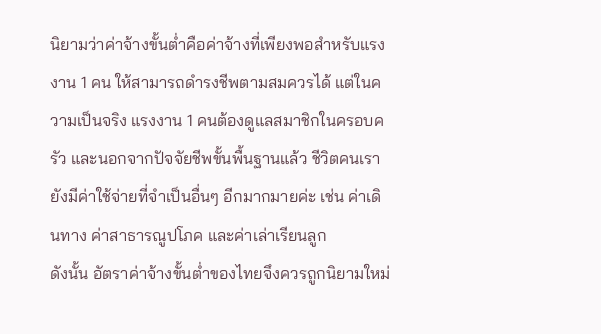นิยามว่าค่าจ้างขั้นต่ำคือค่าจ้างที่เพียงพอสำหรับแรงงาน 1 คน ให้สามารถดำรงชีพตามสมควรได้ แต่ในความเป็นจริง แรงงาน 1 คนต้องดูแลสมาชิกในครอบครัว และนอกจากปัจจัยชีพขั้นพื้นฐานแล้ว ชีวิตคนเรายังมีค่าใช้จ่ายที่จำเป็นอื่นๆ อีกมากมายค่ะ เช่น ค่าเดินทาง ค่าสาธารณูปโภค และค่าเล่าเรียนลูก
ดังนั้น อัตราค่าจ้างขั้นต่ำของไทยจึงควรถูกนิยามใหม่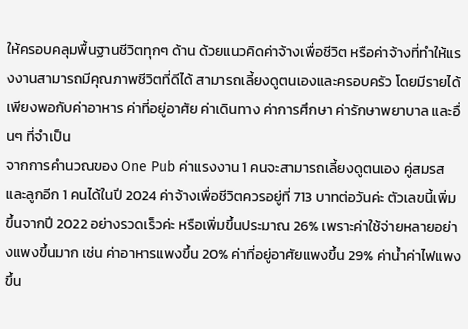ให้ครอบคลุมพื้นฐานชีวิตทุกๆ ด้าน ด้วยแนวคิดค่าจ้างเพื่อชีวิต หรือค่าจ้างที่ทำให้แรงงานสามารถมีคุณภาพชีวิตที่ดีได้ สามารถเลี้ยงดูตนเองและครอบครัว โดยมีรายได้เพียงพอกับค่าอาหาร ค่าที่อยู่อาศัย ค่าเดินทาง ค่าการศึกษา ค่ารักษาพยาบาล และอื่นๆ ที่จำเป็น
จากการคำนวณของ One Pub ค่าแรงงาน 1 คนจะสามารถเลี้ยงดูตนเอง คู่สมรส และลูกอีก 1 คนได้ในปี 2024 ค่าจ้างเพื่อชีวิตควรอยู่ที่ 713 บาทต่อวันค่ะ ตัวเลขนี้เพิ่มขึ้นจากปี 2022 อย่างรวดเร็วค่ะ หรือเพิ่มขึ้นประมาณ 26% เพราะค่าใช้จ่ายหลายอย่างแพงขึ้นมาก เช่น ค่าอาหารแพงขึ้น 20% ค่าที่อยู่อาศัยแพงขึ้น 29% ค่าน้ำค่าไฟแพงขึ้น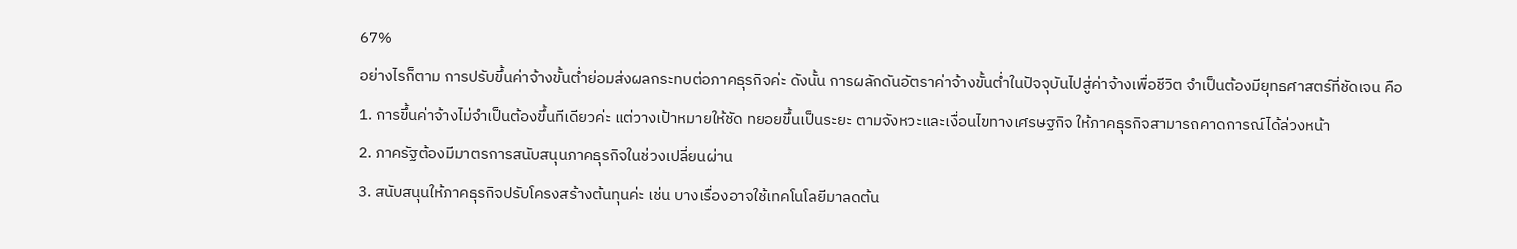67%
อย่างไรก็ตาม การปรับขึ้นค่าจ้างขั้นต่ำย่อมส่งผลกระทบต่อภาคธุรกิจค่ะ ดังนั้น การผลักดันอัตราค่าจ้างขั้นต่ำในปัจจุบันไปสู่ค่าจ้างเพื่อชีวิต จำเป็นต้องมียุทธศาสตร์ที่ชัดเจน คือ
1. การขึ้นค่าจ้างไม่จำเป็นต้องขึ้นทีเดียวค่ะ แต่วางเป้าหมายให้ชัด ทยอยขึ้นเป็นระยะ ตามจังหวะและเงื่อนไขทางเศรษฐกิจ ให้ภาคธุรกิจสามารถคาดการณ์ได้ล่วงหน้า
2. ภาครัฐต้องมีมาตรการสนับสนุนภาคธุรกิจในช่วงเปลี่ยนผ่าน
3. สนับสนุนให้ภาคธุรกิจปรับโครงสร้างต้นทุนค่ะ เช่น บางเรื่องอาจใช้เทคโนโลยีมาลดต้น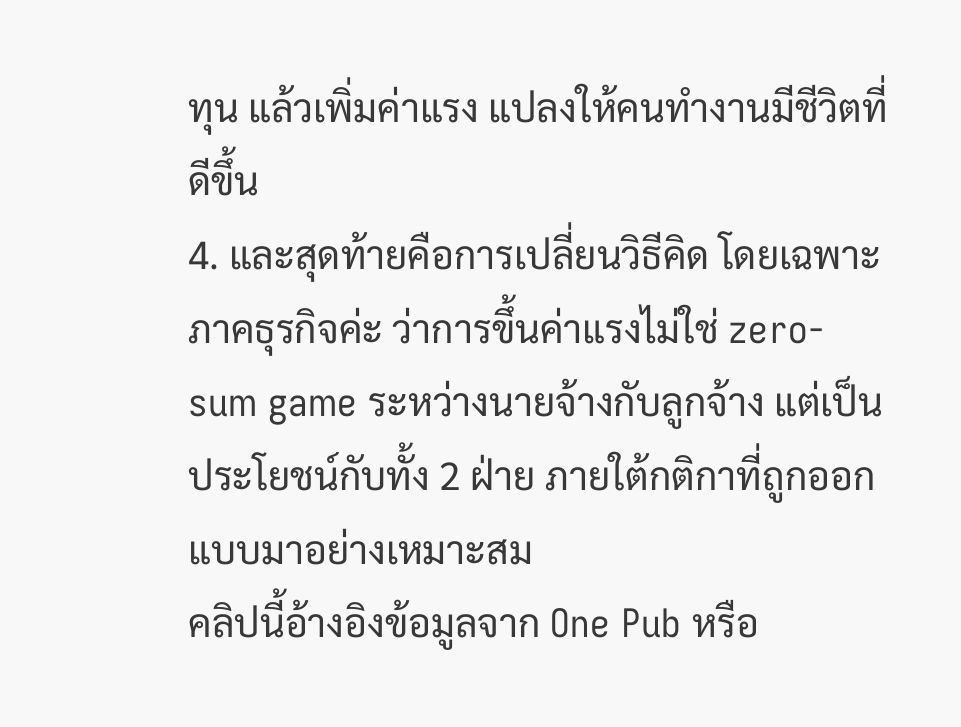ทุน แล้วเพิ่มค่าแรง แปลงให้คนทำงานมีชีวิตที่ดีขึ้น
4. และสุดท้ายคือการเปลี่ยนวิธีคิด โดยเฉพาะภาคธุรกิจค่ะ ว่าการขึ้นค่าแรงไม่ใช่ zero-sum game ระหว่างนายจ้างกับลูกจ้าง แต่เป็นประโยชน์กับทั้ง 2 ฝ่าย ภายใต้กติกาที่ถูกออกแบบมาอย่างเหมาะสม
คลิปนี้อ้างอิงข้อมูลจาก One Pub หรือ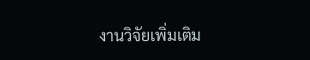งานวิจัยเพิ่มเติม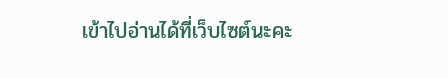เข้าไปอ่านได้ที่เว็บไซต์นะคะ